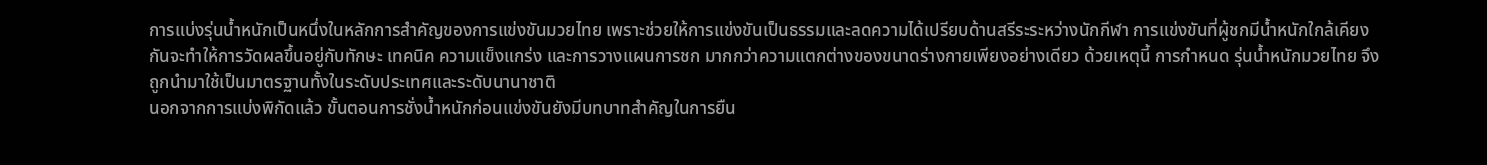การแบ่งรุ่นน้ำหนักเป็นหนึ่งในหลักการสำคัญของการแข่งขันมวยไทย เพราะช่วยให้การแข่งขันเป็นธรรมและลดความได้เปรียบด้านสรีระระหว่างนักกีฬา การแข่งขันที่ผู้ชกมีน้ำหนักใกล้เคียงกันจะทำให้การวัดผลขึ้นอยู่กับทักษะ เทคนิค ความแข็งแกร่ง และการวางแผนการชก มากกว่าความแตกต่างของขนาดร่างกายเพียงอย่างเดียว ด้วยเหตุนี้ การกำหนด รุ่นน้ำหนักมวยไทย จึงถูกนำมาใช้เป็นมาตรฐานทั้งในระดับประเทศและระดับนานาชาติ
นอกจากการแบ่งพิกัดแล้ว ขั้นตอนการชั่งน้ำหนักก่อนแข่งขันยังมีบทบาทสำคัญในการยืน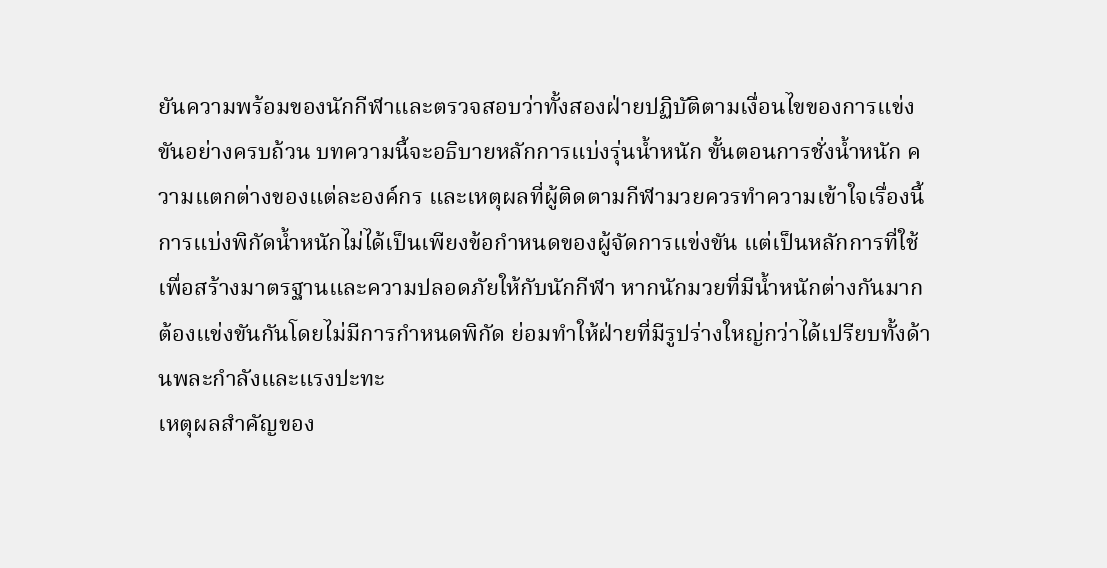ยันความพร้อมของนักกีฬาและตรวจสอบว่าทั้งสองฝ่ายปฏิบัติตามเงื่อนไขของการแข่งขันอย่างครบถ้วน บทความนี้จะอธิบายหลักการแบ่งรุ่นน้ำหนัก ขั้นตอนการชั่งน้ำหนัก ความแตกต่างของแต่ละองค์กร และเหตุผลที่ผู้ติดตามกีฬามวยควรทำความเข้าใจเรื่องนี้
การแบ่งพิกัดน้ำหนักไม่ได้เป็นเพียงข้อกำหนดของผู้จัดการแข่งขัน แต่เป็นหลักการที่ใช้เพื่อสร้างมาตรฐานและความปลอดภัยให้กับนักกีฬา หากนักมวยที่มีน้ำหนักต่างกันมากต้องแข่งขันกันโดยไม่มีการกำหนดพิกัด ย่อมทำให้ฝ่ายที่มีรูปร่างใหญ่กว่าได้เปรียบทั้งด้านพละกำลังและแรงปะทะ
เหตุผลสำคัญของ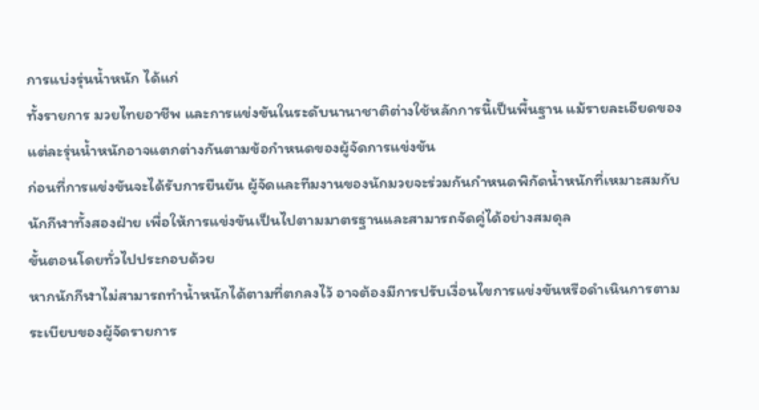การแบ่งรุ่นน้ำหนัก ได้แก่
ทั้งรายการ มวยไทยอาชีพ และการแข่งขันในระดับนานาชาติต่างใช้หลักการนี้เป็นพื้นฐาน แม้รายละเอียดของแต่ละรุ่นน้ำหนักอาจแตกต่างกันตามข้อกำหนดของผู้จัดการแข่งขัน
ก่อนที่การแข่งขันจะได้รับการยืนยัน ผู้จัดและทีมงานของนักมวยจะร่วมกันกำหนดพิกัดน้ำหนักที่เหมาะสมกับนักกีฬาทั้งสองฝ่าย เพื่อให้การแข่งขันเป็นไปตามมาตรฐานและสามารถจัดคู่ได้อย่างสมดุล
ขั้นตอนโดยทั่วไปประกอบด้วย
หากนักกีฬาไม่สามารถทำน้ำหนักได้ตามที่ตกลงไว้ อาจต้องมีการปรับเงื่อนไขการแข่งขันหรือดำเนินการตามระเบียบของผู้จัดรายการ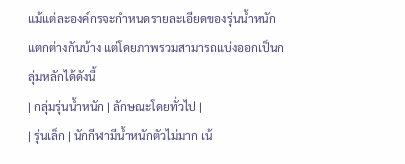แม้แต่ละองค์กรจะกำหนดรายละเอียดของรุ่นน้ำหนักแตกต่างกันบ้าง แต่โดยภาพรวมสามารถแบ่งออกเป็นกลุ่มหลักได้ดังนี้
| กลุ่มรุ่นน้ำหนัก | ลักษณะโดยทั่วไป |
| รุ่นเล็ก | นักกีฬามีน้ำหนักตัวไม่มาก เน้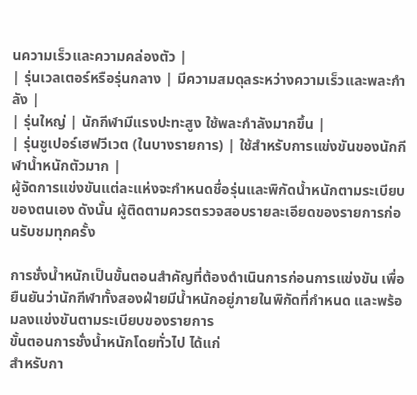นความเร็วและความคล่องตัว |
| รุ่นเวลเตอร์หรือรุ่นกลาง | มีความสมดุลระหว่างความเร็วและพละกำลัง |
| รุ่นใหญ่ | นักกีฬามีแรงปะทะสูง ใช้พละกำลังมากขึ้น |
| รุ่นซูเปอร์เฮฟวีเวต (ในบางรายการ) | ใช้สำหรับการแข่งขันของนักกีฬาน้ำหนักตัวมาก |
ผู้จัดการแข่งขันแต่ละแห่งจะกำหนดชื่อรุ่นและพิกัดน้ำหนักตามระเบียบของตนเอง ดังนั้น ผู้ติดตามควรตรวจสอบรายละเอียดของรายการก่อนรับชมทุกครั้ง

การชั่งน้ำหนักเป็นขั้นตอนสำคัญที่ต้องดำเนินการก่อนการแข่งขัน เพื่อยืนยันว่านักกีฬาทั้งสองฝ่ายมีน้ำหนักอยู่ภายในพิกัดที่กำหนด และพร้อมลงแข่งขันตามระเบียบของรายการ
ขั้นตอนการชั่งน้ำหนักโดยทั่วไป ได้แก่
สำหรับกา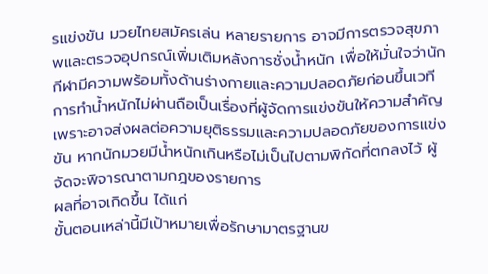รแข่งขัน มวยไทยสมัครเล่น หลายรายการ อาจมีการตรวจสุขภาพและตรวจอุปกรณ์เพิ่มเติมหลังการชั่งน้ำหนัก เพื่อให้มั่นใจว่านักกีฬามีความพร้อมทั้งด้านร่างกายและความปลอดภัยก่อนขึ้นเวที
การทำน้ำหนักไม่ผ่านถือเป็นเรื่องที่ผู้จัดการแข่งขันให้ความสำคัญ เพราะอาจส่งผลต่อความยุติธรรมและความปลอดภัยของการแข่งขัน หากนักมวยมีน้ำหนักเกินหรือไม่เป็นไปตามพิกัดที่ตกลงไว้ ผู้จัดจะพิจารณาตามกฎของรายการ
ผลที่อาจเกิดขึ้น ได้แก่
ขั้นตอนเหล่านี้มีเป้าหมายเพื่อรักษามาตรฐานข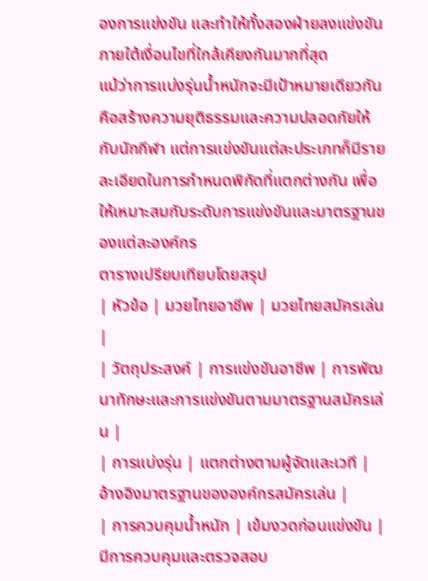องการแข่งขัน และทำให้ทั้งสองฝ่ายลงแข่งขันภายใต้เงื่อนไขที่ใกล้เคียงกันมากที่สุด
แม้ว่าการแบ่งรุ่นน้ำหนักจะมีเป้าหมายเดียวกัน คือสร้างความยุติธรรมและความปลอดภัยให้กับนักกีฬา แต่การแข่งขันแต่ละประเภทก็มีรายละเอียดในการกำหนดพิกัดที่แตกต่างกัน เพื่อให้เหมาะสมกับระดับการแข่งขันและมาตรฐานของแต่ละองค์กร
ตารางเปรียบเทียบโดยสรุป
| หัวข้อ | มวยไทยอาชีพ | มวยไทยสมัครเล่น |
| วัตถุประสงค์ | การแข่งขันอาชีพ | การพัฒนาทักษะและการแข่งขันตามมาตรฐานสมัครเล่น |
| การแบ่งรุ่น | แตกต่างตามผู้จัดและเวที | อ้างอิงมาตรฐานขององค์กรสมัครเล่น |
| การควบคุมน้ำหนัก | เข้มงวดก่อนแข่งขัน | มีการควบคุมและตรวจสอบ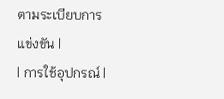ตามระเบียบการแข่งขัน |
| การใช้อุปกรณ์ |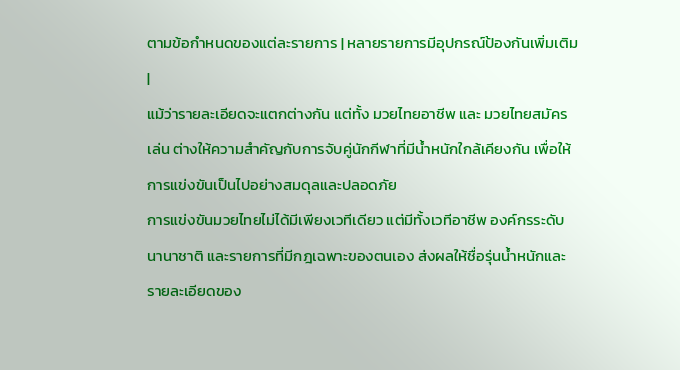ตามข้อกำหนดของแต่ละรายการ | หลายรายการมีอุปกรณ์ป้องกันเพิ่มเติม |
แม้ว่ารายละเอียดจะแตกต่างกัน แต่ทั้ง มวยไทยอาชีพ และ มวยไทยสมัครเล่น ต่างให้ความสำคัญกับการจับคู่นักกีฬาที่มีน้ำหนักใกล้เคียงกัน เพื่อให้การแข่งขันเป็นไปอย่างสมดุลและปลอดภัย
การแข่งขันมวยไทยไม่ได้มีเพียงเวทีเดียว แต่มีทั้งเวทีอาชีพ องค์กรระดับนานาชาติ และรายการที่มีกฎเฉพาะของตนเอง ส่งผลให้ชื่อรุ่นน้ำหนักและรายละเอียดของ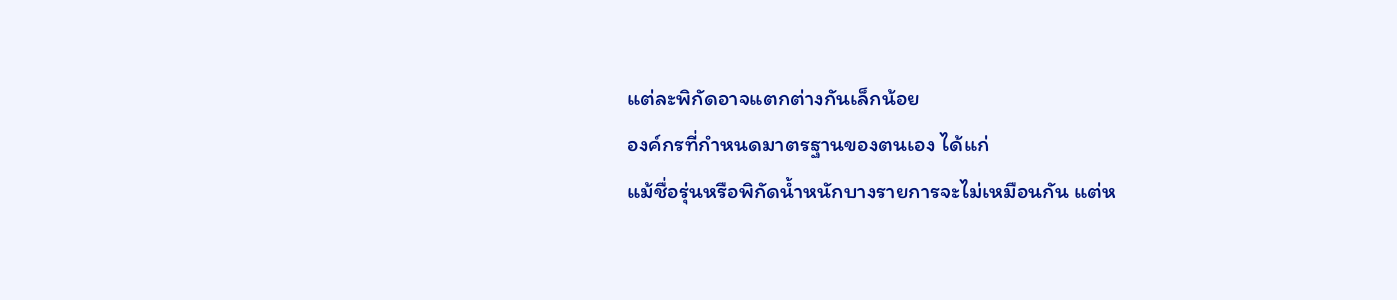แต่ละพิกัดอาจแตกต่างกันเล็กน้อย
องค์กรที่กำหนดมาตรฐานของตนเอง ได้แก่
แม้ชื่อรุ่นหรือพิกัดน้ำหนักบางรายการจะไม่เหมือนกัน แต่ห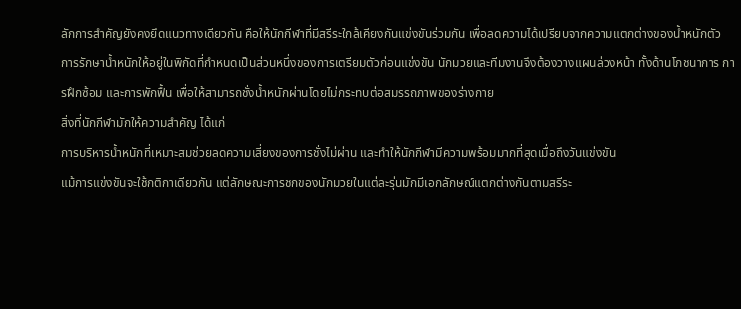ลักการสำคัญยังคงยึดแนวทางเดียวกัน คือให้นักกีฬาที่มีสรีระใกล้เคียงกันแข่งขันร่วมกัน เพื่อลดความได้เปรียบจากความแตกต่างของน้ำหนักตัว
การรักษาน้ำหนักให้อยู่ในพิกัดที่กำหนดเป็นส่วนหนึ่งของการเตรียมตัวก่อนแข่งขัน นักมวยและทีมงานจึงต้องวางแผนล่วงหน้า ทั้งด้านโภชนาการ การฝึกซ้อม และการพักฟื้น เพื่อให้สามารถชั่งน้ำหนักผ่านโดยไม่กระทบต่อสมรรถภาพของร่างกาย
สิ่งที่นักกีฬามักให้ความสำคัญ ได้แก่
การบริหารน้ำหนักที่เหมาะสมช่วยลดความเสี่ยงของการชั่งไม่ผ่าน และทำให้นักกีฬามีความพร้อมมากที่สุดเมื่อถึงวันแข่งขัน
แม้การแข่งขันจะใช้กติกาเดียวกัน แต่ลักษณะการชกของนักมวยในแต่ละรุ่นมักมีเอกลักษณ์แตกต่างกันตามสรีระ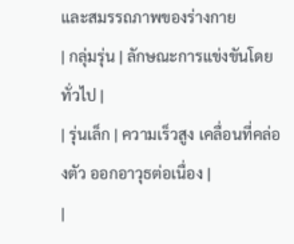และสมรรถภาพของร่างกาย
| กลุ่มรุ่น | ลักษณะการแข่งขันโดยทั่วไป |
| รุ่นเล็ก | ความเร็วสูง เคลื่อนที่คล่องตัว ออกอาวุธต่อเนื่อง |
|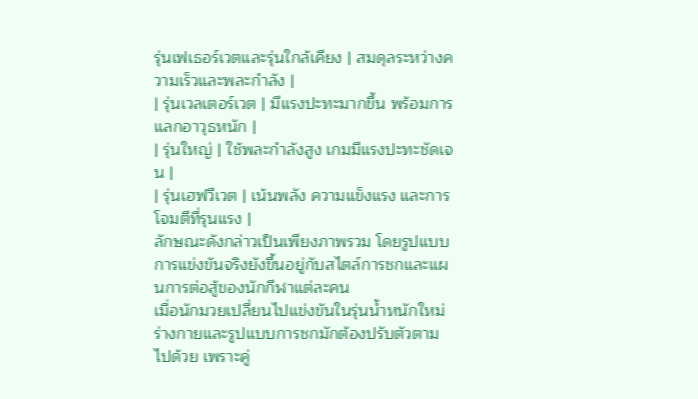รุ่นเฟเธอร์เวตและรุ่นใกล้เคียง | สมดุลระหว่างความเร็วและพละกำลัง |
| รุ่นเวลเตอร์เวต | มีแรงปะทะมากขึ้น พร้อมการแลกอาวุธหนัก |
| รุ่นใหญ่ | ใช้พละกำลังสูง เกมมีแรงปะทะชัดเจน |
| รุ่นเฮฟวีเวต | เน้นพลัง ความแข็งแรง และการโจมตีที่รุนแรง |
ลักษณะดังกล่าวเป็นเพียงภาพรวม โดยรูปแบบการแข่งขันจริงยังขึ้นอยู่กับสไตล์การชกและแผนการต่อสู้ของนักกีฬาแต่ละคน
เมื่อนักมวยเปลี่ยนไปแข่งขันในรุ่นน้ำหนักใหม่ ร่างกายและรูปแบบการชกมักต้องปรับตัวตามไปด้วย เพราะคู่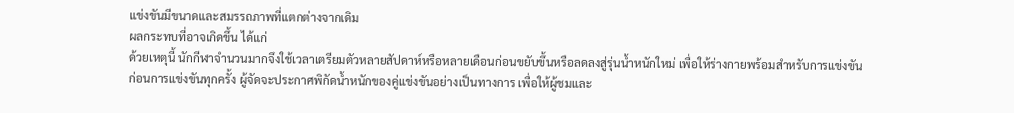แข่งขันมีขนาดและสมรรถภาพที่แตกต่างจากเดิม
ผลกระทบที่อาจเกิดขึ้น ได้แก่
ด้วยเหตุนี้ นักกีฬาจำนวนมากจึงใช้เวลาเตรียมตัวหลายสัปดาห์หรือหลายเดือนก่อนขยับขึ้นหรือลดลงสู่รุ่นน้ำหนักใหม่ เพื่อให้ร่างกายพร้อมสำหรับการแข่งขัน
ก่อนการแข่งขันทุกครั้ง ผู้จัดจะประกาศพิกัดน้ำหนักของคู่แข่งขันอย่างเป็นทางการ เพื่อให้ผู้ชมและ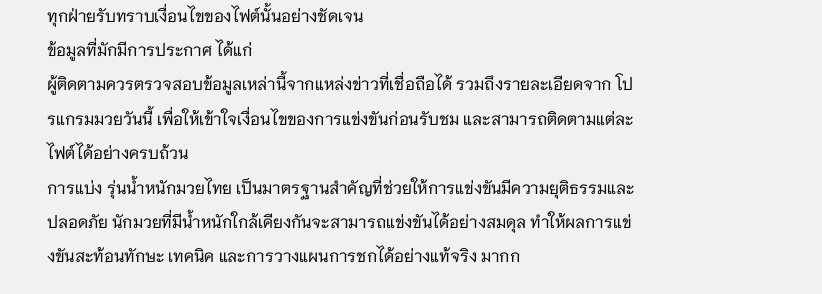ทุกฝ่ายรับทราบเงื่อนไขของไฟต์นั้นอย่างชัดเจน
ข้อมูลที่มักมีการประกาศ ได้แก่
ผู้ติดตามควรตรวจสอบข้อมูลเหล่านี้จากแหล่งข่าวที่เชื่อถือได้ รวมถึงรายละเอียดจาก โปรแกรมมวยวันนี้ เพื่อให้เข้าใจเงื่อนไขของการแข่งขันก่อนรับชม และสามารถติดตามแต่ละไฟต์ได้อย่างครบถ้วน
การแบ่ง รุ่นน้ำหนักมวยไทย เป็นมาตรฐานสำคัญที่ช่วยให้การแข่งขันมีความยุติธรรมและปลอดภัย นักมวยที่มีน้ำหนักใกล้เคียงกันจะสามารถแข่งขันได้อย่างสมดุล ทำให้ผลการแข่งขันสะท้อนทักษะ เทคนิค และการวางแผนการชกได้อย่างแท้จริง มากก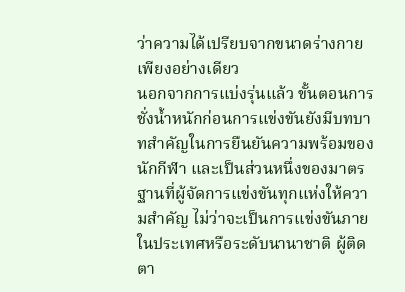ว่าความได้เปรียบจากขนาดร่างกายเพียงอย่างเดียว
นอกจากการแบ่งรุ่นแล้ว ขั้นตอนการชั่งน้ำหนักก่อนการแข่งขันยังมีบทบาทสำคัญในการยืนยันความพร้อมของนักกีฬา และเป็นส่วนหนึ่งของมาตรฐานที่ผู้จัดการแข่งขันทุกแห่งให้ความสำคัญ ไม่ว่าจะเป็นการแข่งขันภายในประเทศหรือระดับนานาชาติ ผู้ติดตา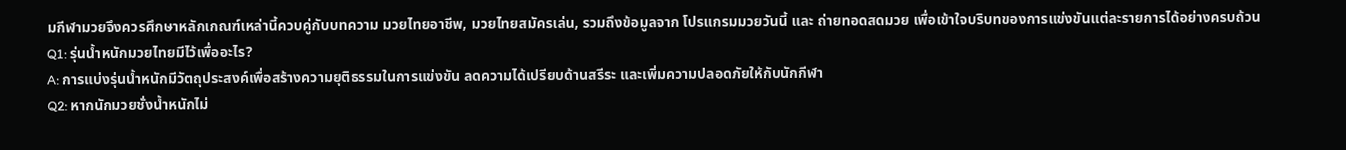มกีฬามวยจึงควรศึกษาหลักเกณฑ์เหล่านี้ควบคู่กับบทความ มวยไทยอาชีพ, มวยไทยสมัครเล่น, รวมถึงข้อมูลจาก โปรแกรมมวยวันนี้ และ ถ่ายทอดสดมวย เพื่อเข้าใจบริบทของการแข่งขันแต่ละรายการได้อย่างครบถ้วน
Q1: รุ่นน้ำหนักมวยไทยมีไว้เพื่ออะไร?
A: การแบ่งรุ่นน้ำหนักมีวัตถุประสงค์เพื่อสร้างความยุติธรรมในการแข่งขัน ลดความได้เปรียบด้านสรีระ และเพิ่มความปลอดภัยให้กับนักกีฬา
Q2: หากนักมวยชั่งน้ำหนักไม่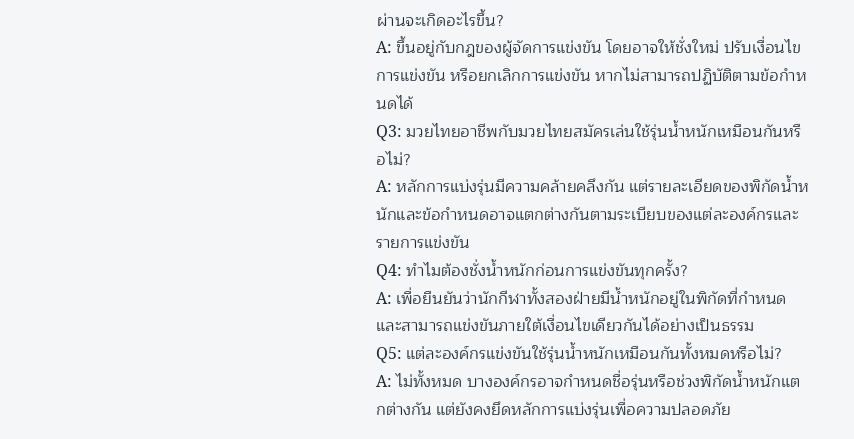ผ่านจะเกิดอะไรขึ้น?
A: ขึ้นอยู่กับกฎของผู้จัดการแข่งขัน โดยอาจให้ชั่งใหม่ ปรับเงื่อนไขการแข่งขัน หรือยกเลิกการแข่งขัน หากไม่สามารถปฏิบัติตามข้อกำหนดได้
Q3: มวยไทยอาชีพกับมวยไทยสมัครเล่นใช้รุ่นน้ำหนักเหมือนกันหรือไม่?
A: หลักการแบ่งรุ่นมีความคล้ายคลึงกัน แต่รายละเอียดของพิกัดน้ำหนักและข้อกำหนดอาจแตกต่างกันตามระเบียบของแต่ละองค์กรและรายการแข่งขัน
Q4: ทำไมต้องชั่งน้ำหนักก่อนการแข่งขันทุกครั้ง?
A: เพื่อยืนยันว่านักกีฬาทั้งสองฝ่ายมีน้ำหนักอยู่ในพิกัดที่กำหนด และสามารถแข่งขันภายใต้เงื่อนไขเดียวกันได้อย่างเป็นธรรม
Q5: แต่ละองค์กรแข่งขันใช้รุ่นน้ำหนักเหมือนกันทั้งหมดหรือไม่?
A: ไม่ทั้งหมด บางองค์กรอาจกำหนดชื่อรุ่นหรือช่วงพิกัดน้ำหนักแตกต่างกัน แต่ยังคงยึดหลักการแบ่งรุ่นเพื่อความปลอดภัย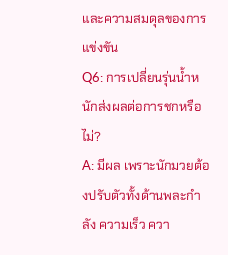และความสมดุลของการแข่งขัน
Q6: การเปลี่ยนรุ่นน้ำหนักส่งผลต่อการชกหรือไม่?
A: มีผล เพราะนักมวยต้องปรับตัวทั้งด้านพละกำลัง ความเร็ว ควา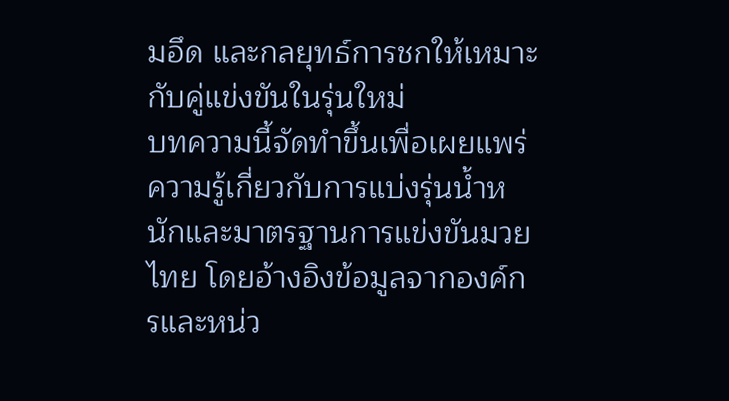มอึด และกลยุทธ์การชกให้เหมาะกับคู่แข่งขันในรุ่นใหม่
บทความนี้จัดทำขึ้นเพื่อเผยแพร่ความรู้เกี่ยวกับการแบ่งรุ่นน้ำหนักและมาตรฐานการแข่งขันมวยไทย โดยอ้างอิงข้อมูลจากองค์กรและหน่ว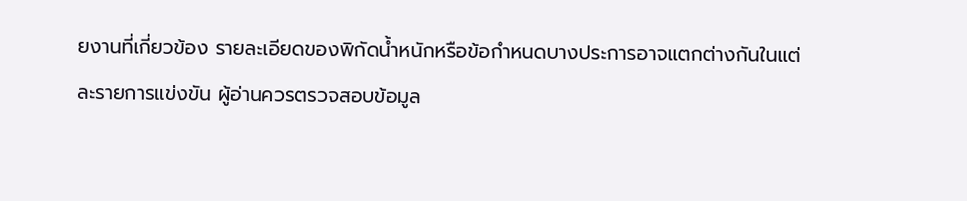ยงานที่เกี่ยวข้อง รายละเอียดของพิกัดน้ำหนักหรือข้อกำหนดบางประการอาจแตกต่างกันในแต่ละรายการแข่งขัน ผู้อ่านควรตรวจสอบข้อมูล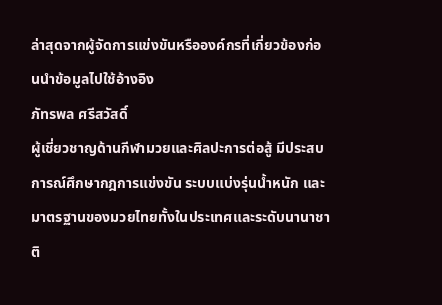ล่าสุดจากผู้จัดการแข่งขันหรือองค์กรที่เกี่ยวข้องก่อนนำข้อมูลไปใช้อ้างอิง
ภัทรพล ศรีสวัสดิ์
ผู้เชี่ยวชาญด้านกีฬามวยและศิลปะการต่อสู้ มีประสบการณ์ศึกษากฎการแข่งขัน ระบบแบ่งรุ่นน้ำหนัก และมาตรฐานของมวยไทยทั้งในประเทศและระดับนานาชาติ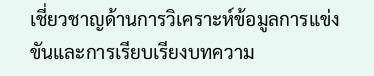เชี่ยวชาญด้านการวิเคราะห์ข้อมูลการแข่งขันและการเรียบเรียงบทความ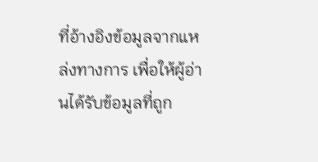ที่อ้างอิงข้อมูลจากแหล่งทางการ เพื่อให้ผู้อ่านได้รับข้อมูลที่ถูก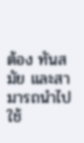ต้อง ทันสมัย และสามารถนำไปใช้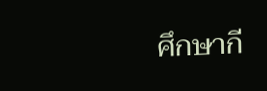ศึกษากี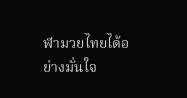ฬามวยไทยได้อย่างมั่นใจ